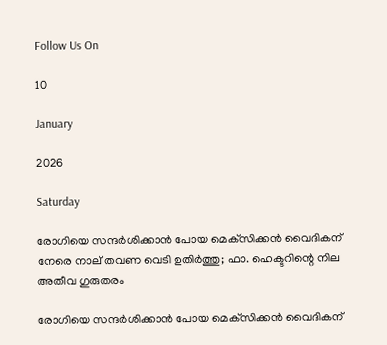Follow Us On

10

January

2026

Saturday

രോഗിയെ സന്ദര്‍ശിക്കാന്‍ പോയ മെക്‌സിക്കന്‍ വൈദികന് നേരെ നാല് തവണ വെടി ഉതിര്‍ത്തു; ഫാ. ഹെക്ടറിന്റെ നില അതീവ ഗുരുതരം

രോഗിയെ സന്ദര്‍ശിക്കാന്‍ പോയ മെക്‌സിക്കന്‍ വൈദികന്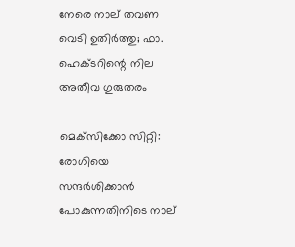നേരെ നാല് തവണ വെടി ഉതിര്‍ത്തു; ഫാ. ഹെക്ടറിന്റെ നില അതീവ ഗുരുതരം

മെക്‌സിക്കോ സിറ്റി: രോഗിയെ സന്ദര്‍ശിക്കാന്‍  പോകുന്നതിനിടെ നാല്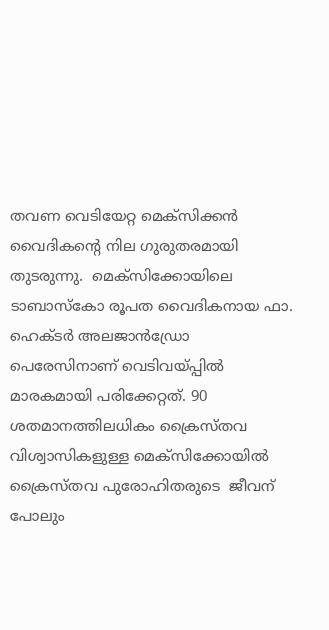തവണ വെടിയേറ്റ മെക്‌സിക്കന്‍ വൈദികന്റെ നില ഗുരുതരമായി തുടരുന്നു.  മെക്‌സിക്കോയിലെ ടാബാസ്‌കോ രൂപത വൈദികനായ ഫാ. ഹെക്ടര്‍ അലജാന്‍ഡ്രോ പെരേസിനാണ് വെടിവയ്പ്പില്‍ മാരകമായി പരിക്കേറ്റത്. 90 ശതമാനത്തിലധികം ക്രൈസ്തവ വിശ്വാസികളുള്ള മെക്‌സിക്കോയില്‍ ക്രൈസ്തവ പുരോഹിതരുടെ  ജീവന് പോലും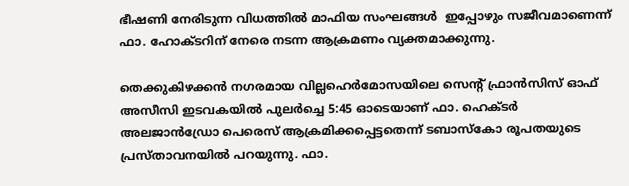ഭീഷണി നേരിടുന്ന വിധത്തില്‍ മാഫിയ സംഘങ്ങള്‍  ഇപ്പോഴും സജീവമാണെന്ന് ഫാ. ഹോക്ടറിന് നേരെ നടന്ന ആക്രമണം വ്യക്തമാക്കുന്നു.

തെക്കുകിഴക്കന്‍ നഗരമായ വില്ലഹെര്‍മോസയിലെ സെന്റ് ഫ്രാന്‍സിസ് ഓഫ് അസീസി ഇടവകയില്‍ പുലര്‍ച്ചെ 5:45 ഓടെയാണ് ഫാ. ഹെക്ടര്‍ അലജാന്‍ഡ്രോ പെരെസ് ആക്രമിക്കപ്പെട്ടതെന്ന് ടബാസ്‌കോ രൂപതയുടെ പ്രസ്താവനയില്‍ പറയുന്നു. ഫാ.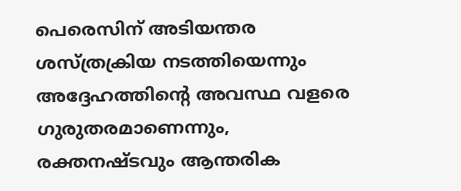പെരെസിന് അടിയന്തര ശസ്ത്രക്രിയ നടത്തിയെന്നും അദ്ദേഹത്തിന്റെ അവസ്ഥ വളരെ ഗുരുതരമാണെന്നും, രക്തനഷ്ടവും ആന്തരിക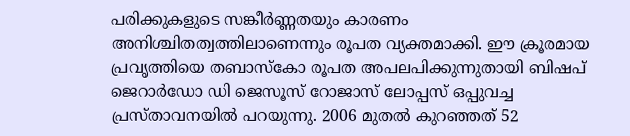പരിക്കുകളുടെ സങ്കീര്‍ണ്ണതയും കാരണം അനിശ്ചിതത്വത്തിലാണെന്നും രൂപത വ്യക്തമാക്കി. ഈ ക്രൂരമായ പ്രവൃത്തിയെ തബാസ്‌കോ രൂപത അപലപിക്കുന്നുതായി ബിഷപ് ജെറാര്‍ഡോ ഡി ജെസൂസ് റോജാസ് ലോപ്പസ് ഒപ്പുവച്ച പ്രസ്താവനയില്‍ പറയുന്നു. 2006 മുതല്‍ കുറഞ്ഞത് 52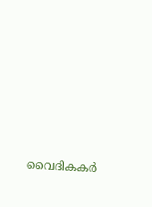വൈദികകര്‍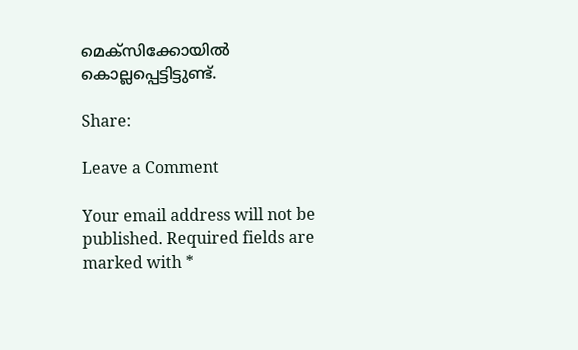മെക്‌സിക്കോയില്‍ കൊല്ലപ്പെട്ടിട്ടുണ്ട്.

Share:

Leave a Comment

Your email address will not be published. Required fields are marked with *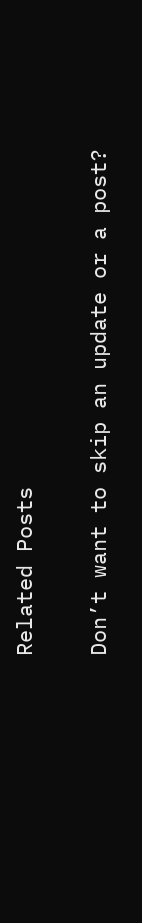Related Posts

Don’t want to skip an update or a post?